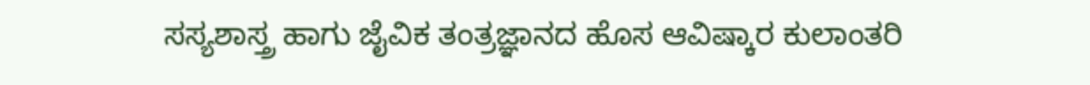ಸಸ್ಯಶಾಸ್ತ್ರ ಹಾಗು ಜೈವಿಕ ತಂತ್ರಜ್ಞಾನದ ಹೊಸ ಆವಿಷ್ಕಾರ ಕುಲಾಂತರಿ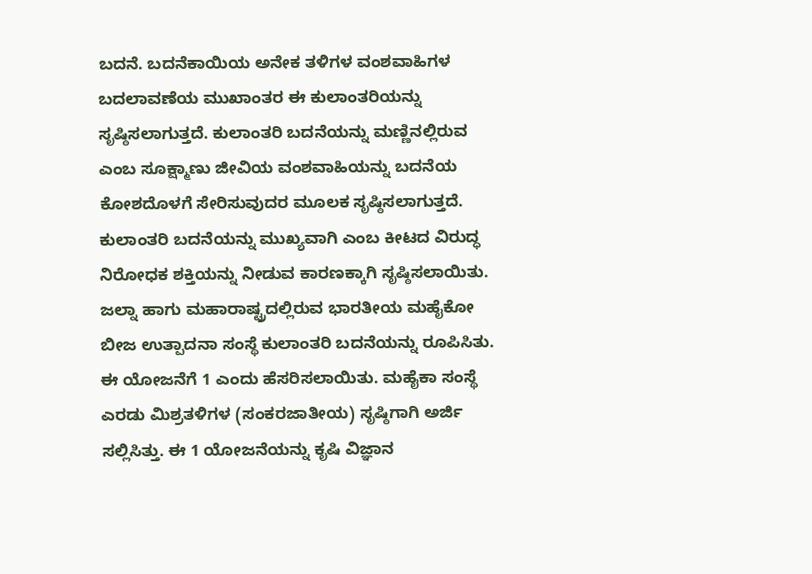ಬದನೆ. ಬದನೆಕಾಯಿಯ ಅನೇಕ ತಳಿಗಳ ವಂಶವಾಹಿಗಳ ಬದಲಾವಣೆಯ ಮುಖಾಂತರ ಈ ಕುಲಾಂತರಿಯನ್ನು ಸೃಷ್ಠಿಸಲಾಗುತ್ತದೆ. ಕುಲಾಂತರಿ ಬದನೆಯನ್ನು ಮಣ್ಣಿನಲ್ಲಿರುವ ಎಂಬ ಸೂಕ್ಷ್ಮಾಣು ಜೀವಿಯ ವಂಶವಾಹಿಯನ್ನು ಬದನೆಯ ಕೋಶದೊಳಗೆ ಸೇರಿಸುವುದರ ಮೂಲಕ ಸೃಷ್ಠಿಸಲಾಗುತ್ತದೆ. ಕುಲಾಂತರಿ ಬದನೆಯನ್ನು ಮುಖ್ಯವಾಗಿ ಎಂಬ ಕೀಟದ ವಿರುದ್ಧ ನಿರೋಧಕ ಶಕ್ತಿಯನ್ನು ನೀಡುವ ಕಾರಣಕ್ಕಾಗಿ ಸೃಷ್ಠಿಸಲಾಯಿತು. ಜಲ್ನಾ ಹಾಗು ಮಹಾರಾಷ್ಟ್ರದಲ್ಲಿರುವ ಭಾರತೀಯ ಮಹೈಕೋ ಬೀಜ ಉತ್ಪಾದನಾ ಸಂಸ್ಥೆ ಕುಲಾಂತರಿ ಬದನೆಯನ್ನು ರೂಪಿಸಿತು. ಈ ಯೋಜನೆಗೆ 1 ಎಂದು ಹೆಸರಿಸಲಾಯಿತು. ಮಹೈಕಾ ಸಂಸ್ಥೆ ಎರಡು ಮಿಶ್ರತಳಿಗಳ (ಸಂಕರಜಾತೀಯ) ಸೃಷ್ಠಿಗಾಗಿ ಅರ್ಜಿ ಸಲ್ಲಿಸಿತ್ತು. ಈ 1 ಯೋಜನೆಯನ್ನು ಕೃಷಿ ವಿಜ್ಞಾನ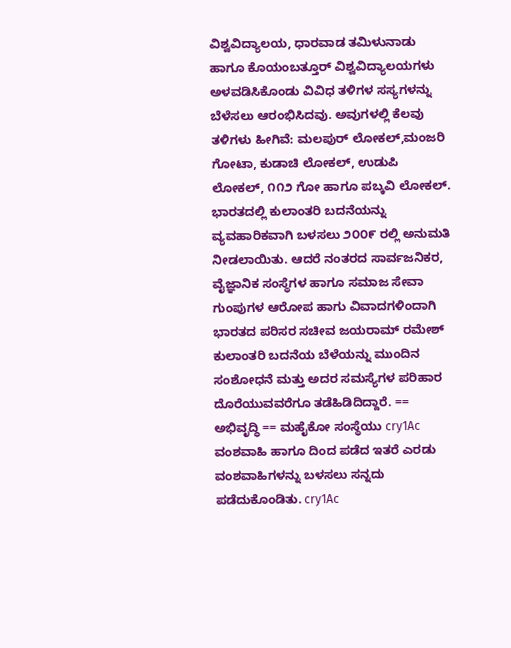ವಿಶ್ವವಿದ್ಯಾಲಯ, ಧಾರವಾಡ ತಮಿಳುನಾಡು ಹಾಗೂ ಕೊಯಂಬತ್ತೂರ್ ವಿಶ್ವವಿದ್ಯಾಲಯಗಳು ಅಳವಡಿಸಿಕೊಂಡು ವಿವಿಧ ತಳಿಗಳ ಸಸ್ಯಗಳನ್ನು ಬೆಳೆಸಲು ಆರಂಭಿಸಿದವು. ಅವುಗಳಲ್ಲಿ ಕೆಲವು ತಳಿಗಳು ಹೀಗಿವೆ: ಮಲಪುರ್ ಲೋಕಲ್,ಮಂಜರಿ ಗೋಟಾ, ಕುಡಾಚಿ ಲೋಕಲ್, ಉಡುಪಿ ಲೋಕಲ್, ೧೧೨ ಗೋ ಹಾಗೂ ಪಬ್ಕವಿ ಲೋಕಲ್. ಭಾರತದಲ್ಲಿ ಕುಲಾಂತರಿ ಬದನೆಯನ್ನು ವ್ಯವಹಾರಿಕವಾಗಿ ಬಳಸಲು ೨೦೦೯ ರಲ್ಲಿ ಅನುಮತಿ ನೀಡಲಾಯಿತು. ಆದರೆ ನಂತರದ ಸಾರ್ವಜನಿಕರ, ವೈಜ್ಞಾನಿಕ ಸಂಸ್ಥೆಗಳ ಹಾಗೂ ಸಮಾಜ ಸೇವಾ ಗುಂಪುಗಳ ಆರೋಪ ಹಾಗು ವಿವಾದಗಳಿಂದಾಗಿ ಭಾರತದ ಪರಿಸರ ಸಚೀವ ಜಯರಾಮ್ ರಮೇಶ್ ಕುಲಾಂತರಿ ಬದನೆಯ ಬೆಳೆಯನ್ನು ಮುಂದಿನ ಸಂಶೋಧನೆ ಮತ್ತು ಅದರ ಸಮಸ್ಯೆಗಳ ಪರಿಹಾರ ದೊರೆಯುವವರೆಗೂ ತಡೆಹಿಡಿದಿದ್ದಾರೆ. == ಅಭಿವೃದ್ಧಿ == ಮಹೈಕೋ ಸಂಸ್ಥೆಯು cry1Ac ವಂಶವಾಹಿ ಹಾಗೂ ದಿಂದ ಪಡೆದ ಇತರೆ ಎರಡು ವಂಶವಾಹಿಗಳನ್ನು ಬಳಸಲು ಸನ್ನದು ಪಡೆದುಕೊಂಡಿತು. cry1Ac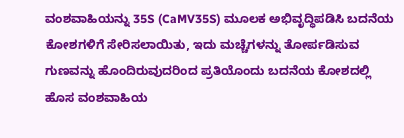ವಂಶವಾಹಿಯನ್ನು 35S (CaMV35S) ಮೂಲಕ ಅಭಿವೃದ್ಧಿಪಡಿಸಿ ಬದನೆಯ ಕೋಶಗಳಿಗೆ ಸೇರಿಸಲಾಯಿತು, ಇದು ಮಚ್ಚೆಗಳನ್ನು ತೋರ್ಪಡಿಸುವ ಗುಣವನ್ನು ಹೊಂದಿರುವುದರಿಂದ ಪ್ರತಿಯೊಂದು ಬದನೆಯ ಕೋಶದಲ್ಲಿ ಹೊಸ ವಂಶವಾಹಿಯ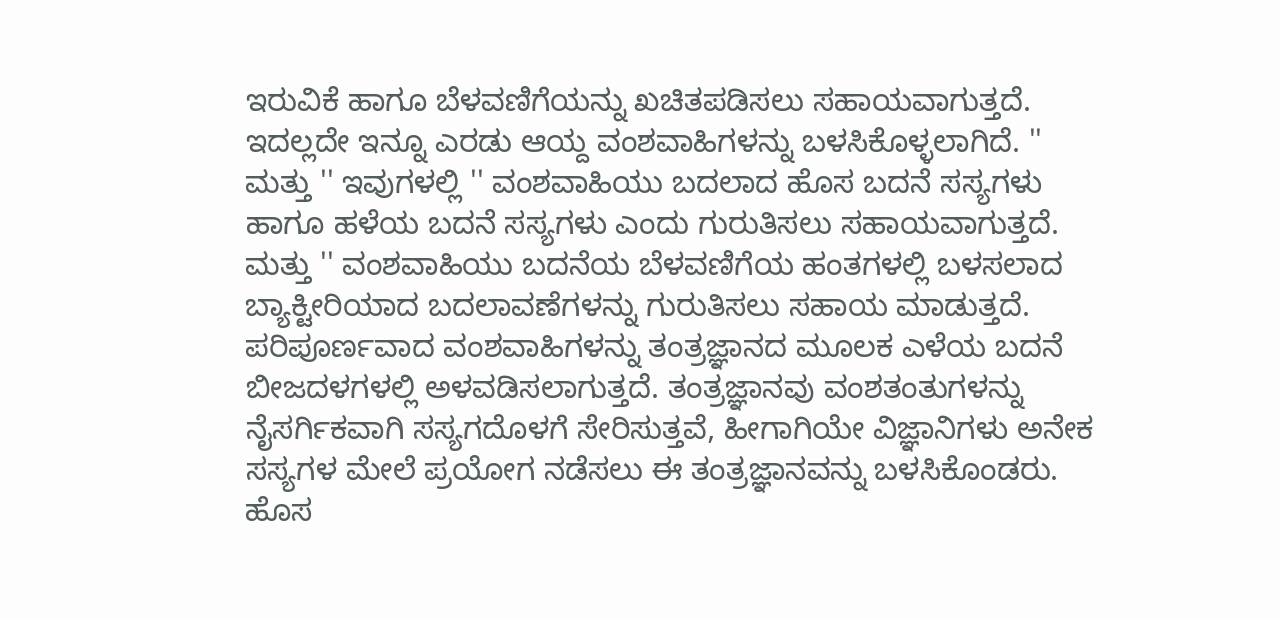ಇರುವಿಕೆ ಹಾಗೂ ಬೆಳವಣಿಗೆಯನ್ನು ಖಚಿತಪಡಿಸಲು ಸಹಾಯವಾಗುತ್ತದೆ. ಇದಲ್ಲದೇ ಇನ್ನೂ ಎರಡು ಆಯ್ದ ವಂಶವಾಹಿಗಳನ್ನು ಬಳಸಿಕೊಳ್ಳಲಾಗಿದೆ. '' ಮತ್ತು '' ಇವುಗಳಲ್ಲಿ '' ವಂಶವಾಹಿಯು ಬದಲಾದ ಹೊಸ ಬದನೆ ಸಸ್ಯಗಳು ಹಾಗೂ ಹಳೆಯ ಬದನೆ ಸಸ್ಯಗಳು ಎಂದು ಗುರುತಿಸಲು ಸಹಾಯವಾಗುತ್ತದೆ. ಮತ್ತು '' ವಂಶವಾಹಿಯು ಬದನೆಯ ಬೆಳವಣಿಗೆಯ ಹಂತಗಳಲ್ಲಿ ಬಳಸಲಾದ ಬ್ಯಾಕ್ಟೀರಿಯಾದ ಬದಲಾವಣೆಗಳನ್ನು ಗುರುತಿಸಲು ಸಹಾಯ ಮಾಡುತ್ತದೆ. ಪರಿಪೂರ್ಣವಾದ ವಂಶವಾಹಿಗಳನ್ನು ತಂತ್ರಜ್ಞಾನದ ಮೂಲಕ ಎಳೆಯ ಬದನೆ ಬೀಜದಳಗಳಲ್ಲಿ ಅಳವಡಿಸಲಾಗುತ್ತದೆ. ತಂತ್ರಜ್ಞಾನವು ವಂಶತಂತುಗಳನ್ನು ನೈಸರ್ಗಿಕವಾಗಿ ಸಸ್ಯಗದೊಳಗೆ ಸೇರಿಸುತ್ತವೆ, ಹೀಗಾಗಿಯೇ ವಿಜ್ಞಾನಿಗಳು ಅನೇಕ ಸಸ್ಯಗಳ ಮೇಲೆ ಪ್ರಯೋಗ ನಡೆಸಲು ಈ ತಂತ್ರಜ್ಞಾನವನ್ನು ಬಳಸಿಕೊಂಡರು. ಹೊಸ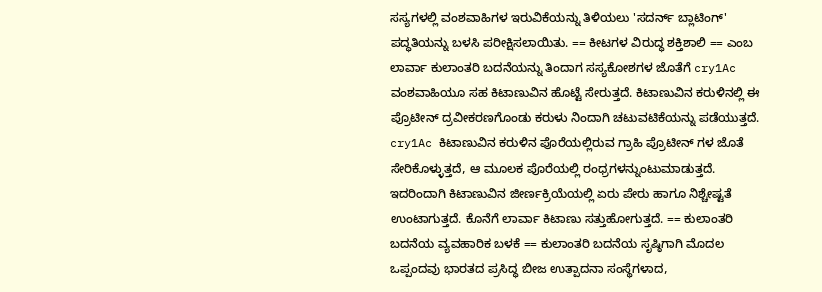ಸಸ್ಯಗಳಲ್ಲಿ ವಂಶವಾಹಿಗಳ ಇರುವಿಕೆಯನ್ನು ತಿಳಿಯಲು 'ಸದರ್ನ್ ಬ್ಲಾಟಿಂಗ್' ಪದ್ಧತಿಯನ್ನು ಬಳಸಿ ಪರೀಕ್ಷಿಸಲಾಯಿತು. == ಕೀಟಗಳ ವಿರುದ್ಧ ಶಕ್ತಿಶಾಲಿ == ಎಂಬ ಲಾರ್ವಾ ಕುಲಾಂತರಿ ಬದನೆಯನ್ನು ತಿಂದಾಗ ಸಸ್ಯಕೋಶಗಳ ಜೊತೆಗೆ cry1Ac ವಂಶವಾಹಿಯೂ ಸಹ ಕಿಟಾಣುವಿನ ಹೊಟ್ಟೆ ಸೇರುತ್ತದೆ. ಕಿಟಾಣುವಿನ ಕರುಳಿನಲ್ಲಿ ಈ ಪ್ರೊಟೀನ್ ದ್ರವೀಕರಣಗೊಂಡು ಕರುಳು ನಿಂದಾಗಿ ಚಟುವಟಿಕೆಯನ್ನು ಪಡೆಯುತ್ತದೆ. cry1Ac ಕಿಟಾಣುವಿನ ಕರುಳಿನ ಪೊರೆಯಲ್ಲಿರುವ ಗ್ರಾಹಿ ಪ್ರೊಟೀನ್ ಗಳ ಜೊತೆ ಸೇರಿಕೊಳ್ಳುತ್ತದೆ, ಆ ಮೂಲಕ ಪೊರೆಯಲ್ಲಿ ರಂಧ್ರಗಳನ್ನುಂಟುಮಾಡುತ್ತದೆ. ಇದರಿಂದಾಗಿ ಕಿಟಾಣುವಿನ ಜೀರ್ಣಕ್ರಿಯೆಯಲ್ಲಿ ಏರು ಪೇರು ಹಾಗೂ ನಿಶ್ಚೇಷ್ಟತೆ ಉಂಟಾಗುತ್ತದೆ. ಕೊನೆಗೆ ಲಾರ್ವಾ ಕಿಟಾಣು ಸತ್ತುಹೋಗುತ್ತದೆ. == ಕುಲಾಂತರಿ ಬದನೆಯ ವ್ಯವಹಾರಿಕ ಬಳಕೆ == ಕುಲಾಂತರಿ ಬದನೆಯ ಸೃಷ್ಠಿಗಾಗಿ ಮೊದಲ ಒಪ್ಪಂದವು ಭಾರತದ ಪ್ರಸಿದ್ಧ ಬೀಜ ಉತ್ಪಾದನಾ ಸಂಸ್ಥೆಗಳಾದ,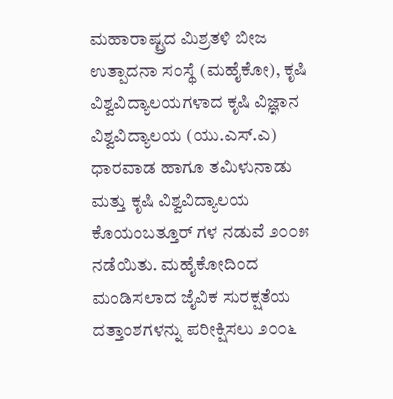ಮಹಾರಾಷ್ಟ್ರದ ಮಿಶ್ರತಳಿ ಬೀಜ ಉತ್ಪಾದನಾ ಸಂಸ್ಥೆ (ಮಹೈಕೋ), ಕೃಷಿ ವಿಶ್ವವಿದ್ಯಾಲಯಗಳಾದ ಕೃಷಿ ವಿಜ್ಞಾನ ವಿಶ್ವವಿದ್ಯಾಲಯ (ಯು.ಎಸ್.ಎ) ಧಾರವಾಡ ಹಾಗೂ ತಮಿಳುನಾಡು ಮತ್ತು ಕೃಷಿ ವಿಶ್ವವಿದ್ಯಾಲಯ ಕೊಯಂಬತ್ತೂರ್ ಗಳ ನಡುವೆ ೨೦೦೫ ನಡೆಯಿತು. ಮಹೈಕೋದಿಂದ ಮಂಡಿಸಲಾದ ಜೈವಿಕ ಸುರಕ್ಷತೆಯ ದತ್ತಾಂಶಗಳನ್ನು ಪರೀಕ್ಷಿಸಲು ೨೦೦೬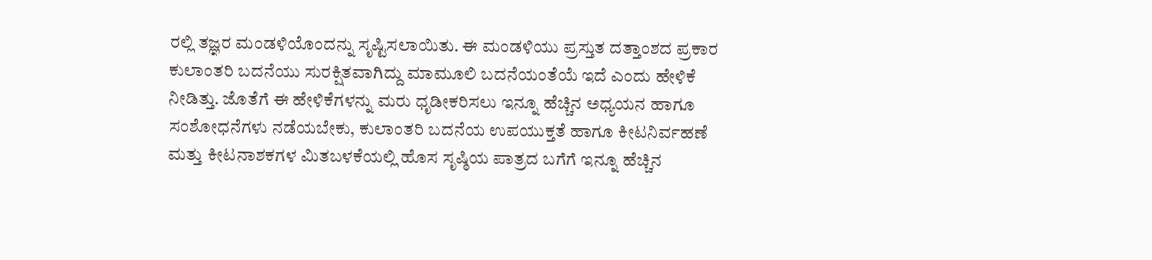ರಲ್ಲಿ ತಜ್ಞರ ಮಂಡಳಿಯೊಂದನ್ನು ಸೃಷ್ಟಿಸಲಾಯಿತು. ಈ ಮಂಡಳಿಯು ಪ್ರಸ್ತುತ ದತ್ತಾಂಶದ ಪ್ರಕಾರ ಕುಲಾಂತರಿ ಬದನೆಯು ಸುರಕ್ಷಿತವಾಗಿದ್ದು ಮಾಮೂಲಿ ಬದನೆಯಂತೆಯೆ ಇದೆ ಎಂದು ಹೇಳಿಕೆ ನೀಡಿತ್ತು. ಜೊತೆಗೆ ಈ ಹೇಳಿಕೆಗಳನ್ನು ಮರು ಧೃಡೀಕರಿಸಲು ಇನ್ನೂ ಹೆಚ್ಚಿನ ಅಧ್ಯಯನ ಹಾಗೂ ಸಂಶೋಧನೆಗಳು ನಡೆಯಬೇಕು, ಕುಲಾಂತರಿ ಬದನೆಯ ಉಪಯುಕ್ತತೆ ಹಾಗೂ ಕೀಟನಿರ್ವಹಣೆ ಮತ್ತು ಕೀಟನಾಶಕಗಳ ಮಿತಬಳಕೆಯಲ್ಲಿ ಹೊಸ ಸೃಷ್ಠಿಯ ಪಾತ್ರದ ಬಗೆಗೆ ಇನ್ನೂ ಹೆಚ್ಚಿನ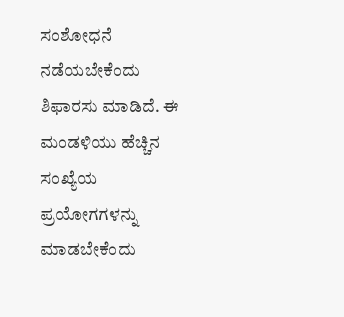ಸಂಶೋಧನೆ ನಡೆಯಬೇಕೆಂದು ಶಿಫಾರಸು ಮಾಡಿದೆ. ಈ ಮಂಡಳಿಯು ಹೆಚ್ಚಿನ ಸಂಖ್ಯೆಯ ಪ್ರಯೋಗಗಳನ್ನು ಮಾಡಬೇಕೆಂದು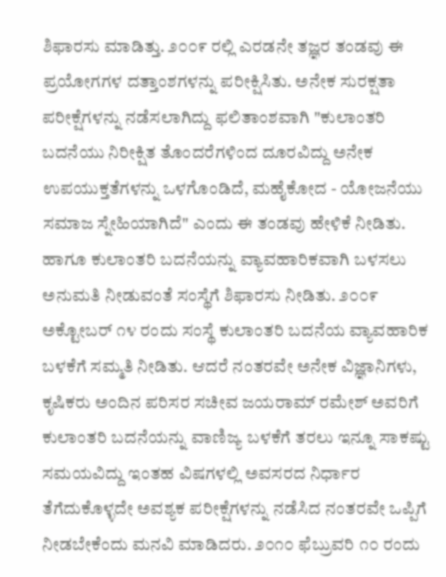ಶಿಫಾರಸು ಮಾಡಿತ್ತು. ೨೦೦೯ ರಲ್ಲಿ ಎರಡನೇ ತಜ್ಞರ ತಂಡವು ಈ ಪ್ರಯೋಗಗಳ ದತ್ತಾಂಶಗಳನ್ನು ಪರೀಕ್ಷಿಸಿತು. ಅನೇಕ ಸುರಕ್ಷತಾ ಪರೀಕ್ಷೆಗಳನ್ನು ನಡೆಸಲಾಗಿದ್ದು ಫಲಿತಾಂಶವಾಗಿ "ಕುಲಾಂತರಿ ಬದನೆಯು ನಿರೀಕ್ಷಿತ ತೊಂದರೆಗಳಿಂದ ದೂರವಿದ್ದು ಅನೇಕ ಉಪಯುಕ್ತತೆಗಳನ್ನು ಒಳಗೊಂಡಿದೆ, ಮಹೈಕೋದ - ಯೋಜನೆಯು ಸಮಾಜ ಸ್ನೇಹಿಯಾಗಿದೆ" ಎಂದು ಈ ತಂಡವು ಹೇಳಿಕೆ ನೀಡಿತು. ಹಾಗೂ ಕುಲಾಂತರಿ ಬದನೆಯನ್ನು ವ್ಯಾವಹಾರಿಕವಾಗಿ ಬಳಸಲು ಅನುಮತಿ ನೀಡುವಂತೆ ಸಂಸ್ಥೆಗೆ ಶಿಫಾರಸು ನೀಡಿತು. ೨೦೦೯ ಅಕ್ಟೋಬರ್ ೧೪ ರಂದು ಸಂಸ್ಥೆ ಕುಲಾಂತರಿ ಬದನೆಯ ವ್ಯಾವಹಾರಿಕ ಬಳಕೆಗೆ ಸಮ್ಮತಿ ನೀಡಿತು. ಆದರೆ ನಂತರವೇ ಅನೇಕ ವಿಜ್ಞಾನಿಗಳು, ಕೃಷಿಕರು ಅಂದಿನ ಪರಿಸರ ಸಚೀವ ಜಯರಾಮ್ ರಮೇಶ್ ಅವರಿಗೆ ಕುಲಾಂತರಿ ಬದನೆಯನ್ನು ವಾಣಿಜ್ಯ ಬಳಕೆಗೆ ತರಲು ಇನ್ನೂ ಸಾಕಷ್ಟು ಸಮಯವಿದ್ದು ಇಂತಹ ವಿಷಗಳಲ್ಲಿ ಅವಸರದ ನಿರ್ಧಾರ ತೆಗೆದುಕೊಳ್ಳದೇ ಅವಶ್ಯಕ ಪರೀಕ್ಷೆಗಳನ್ನು ನಡೆಸಿದ ನಂತರವೇ ಒಪ್ಪಿಗೆ ನೀಡಬೇಕೆಂದು ಮನವಿ ಮಾಡಿದರು. ೨೦೧೦ ಫೆಬ್ರುವರಿ ೧೦ ರಂದು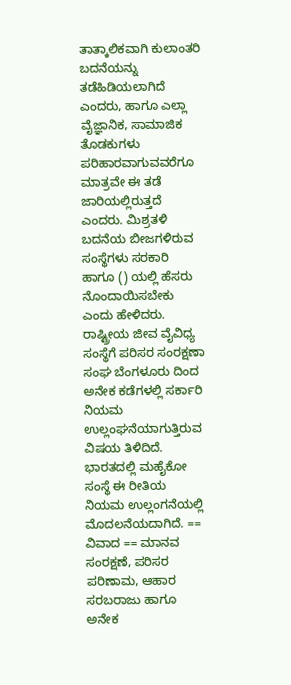ತಾತ್ಕಾಲಿಕವಾಗಿ ಕುಲಾಂತರಿ ಬದನೆಯನ್ನು ತಡೆಹಿಡಿಯಲಾಗಿದೆ ಎಂದರು, ಹಾಗೂ ಎಲ್ಲಾ ವೈಜ್ಞಾನಿಕ, ಸಾಮಾಜಿಕ ತೊಡಕುಗಳು ಪರಿಹಾರವಾಗುವವರೆಗೂ ಮಾತ್ರವೇ ಈ ತಡೆ ಜಾರಿಯಲ್ಲಿರುತ್ತದೆ ಎಂದರು. ಮಿಶ್ರತಳಿ ಬದನೆಯ ಬೀಜಗಳಿರುವ ಸಂಸ್ಥೆಗಳು ಸರಕಾರಿ ಹಾಗೂ () ಯಲ್ಲಿ ಹೆಸರು ನೊಂದಾಯಿಸಬೇಕು ಎಂದು ಹೇಳಿದರು. ರಾಷ್ಟ್ರೀಯ ಜೀವ ವೈವಿಧ್ಯ ಸಂಸ್ಥೆಗೆ ಪರಿಸರ ಸಂರಕ್ಷಣಾ ಸಂಘ ಬೆಂಗಳೂರು ದಿಂದ ಅನೇಕ ಕಡೆಗಳಲ್ಲಿ ಸರ್ಕಾರಿ ನಿಯಮ ಉಲ್ಲಂಘನೆಯಾಗುತ್ತಿರುವ ವಿಷಯ ತಿಳಿದಿದೆ. ಭಾರತದಲ್ಲಿ ಮಹೈಕೋ ಸಂಸ್ಥೆ ಈ ರೀತಿಯ ನಿಯಮ ಉಲ್ಲಂಗನೆಯಲ್ಲಿ ಮೊದಲನೆಯದಾಗಿದೆ. == ವಿವಾದ == ಮಾನವ ಸಂರಕ್ಷಣೆ, ಪರಿಸರ ಪರಿಣಾಮ, ಆಹಾರ ಸರಬರಾಜು ಹಾಗೂ ಅನೇಕ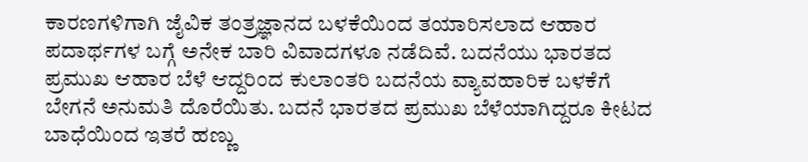ಕಾರಣಗಳಿಗಾಗಿ ಜೈವಿಕ ತಂತ್ರಜ್ಞಾನದ ಬಳಕೆಯಿಂದ ತಯಾರಿಸಲಾದ ಆಹಾರ ಪದಾರ್ಥಗಳ ಬಗ್ಗೆ ಅನೇಕ ಬಾರಿ ವಿವಾದಗಳೂ ನಡೆದಿವೆ. ಬದನೆಯು ಭಾರತದ ಪ್ರಮುಖ ಆಹಾರ ಬೆಳೆ ಆದ್ದರಿಂದ ಕುಲಾಂತರಿ ಬದನೆಯ ವ್ಯಾವಹಾರಿಕ ಬಳಕೆಗೆ ಬೇಗನೆ ಅನುಮತಿ ದೊರೆಯಿತು. ಬದನೆ ಭಾರತದ ಪ್ರಮುಖ ಬೆಳೆಯಾಗಿದ್ದರೂ ಕೀಟದ ಬಾಧೆಯಿಂದ ಇತರೆ ಹಣ್ಣು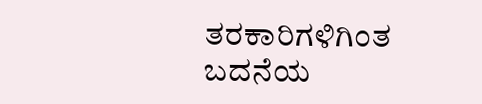ತರಕಾರಿಗಳಿಗಿಂತ ಬದನೆಯ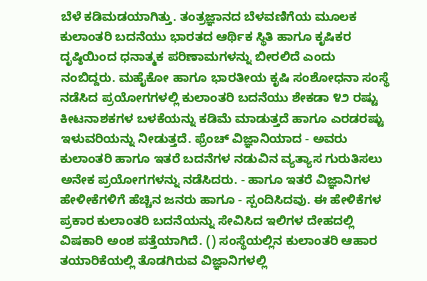ಬೆಳೆ ಕಡಿಮಡಯಾಗಿತ್ತು. ತಂತ್ರಜ್ಞಾನದ ಬೆಳವಣಿಗೆಯ ಮೂಲಕ ಕುಲಾಂತರಿ ಬದನೆಯು ಭಾರತದ ಆರ್ಥಿಕ ಸ್ಥಿತಿ ಹಾಗೂ ಕೃಷಿಕರ ದೃಷ್ಠಿಯಿಂದ ಧನಾತ್ಮಕ ಪರಿಣಾಮಗಳನ್ನು ಬೀರಲಿದೆ ಎಂದು ನಂಬಿದ್ದರು. ಮಹೈಕೋ ಹಾಗೂ ಭಾರತೀಯ ಕೃಷಿ ಸಂಶೋಧನಾ ಸಂಸ್ಥೆ ನಡೆಸಿದ ಪ್ರಯೋಗಗಳಲ್ಲಿ ಕುಲಾಂತರಿ ಬದನೆಯು ಶೇಕಡಾ ೪೨ ರಷ್ಟು ಕೀಟನಾಶಕಗಳ ಬಳಕೆಯನ್ನು ಕಡಿಮೆ ಮಾಡುತ್ತದೆ ಹಾಗೂ ಎರಡರಷ್ಟು ಇಳುವರಿಯನ್ನು ನೀಡುತ್ತದೆ. ಫ್ರೆಂಚ್ ವಿಜ್ಞಾನಿಯಾದ - ಅವರು ಕುಲಾಂತರಿ ಹಾಗೂ ಇತರೆ ಬದನೆಗಳ ನಡುವಿನ ವ್ಯತ್ಯಾಸ ಗುರುತಿಸಲು ಅನೇಕ ಪ್ರಯೋಗಗಳನ್ನು ನಡೆಸಿದರು. - ಹಾಗೂ ಇತರೆ ವಿಜ್ಞಾನಿಗಳ ಹೇಳೀಕೆಗಳಿಗೆ ಹೆಚ್ಚಿನ ಜನರು ಹಾಗೂ - ಸ್ಪಂದಿಸಿದವು. ಈ ಹೇಳಿಕೆಗಳ ಪ್ರಕಾರ ಕುಲಾಂತರಿ ಬದನೆಯನ್ನು ಸೇವಿಸಿದ ಇಲಿಗಳ ದೇಹದಲ್ಲಿ ವಿಷಕಾರಿ ಅಂಶ ಪತ್ತೆಯಾಗಿದೆ. () ಸಂಸ್ಥೆಯಲ್ಲಿನ ಕುಲಾಂತರಿ ಆಹಾರ ತಯಾರಿಕೆಯಲ್ಲಿ ತೊಡಗಿರುವ ವಿಜ್ಞಾನಿಗಳಲ್ಲಿ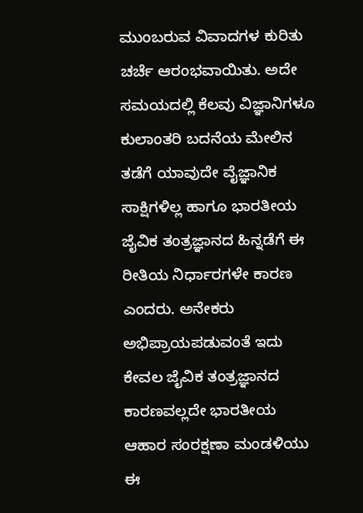ಮುಂಬರುವ ವಿವಾದಗಳ ಕುರಿತು ಚರ್ಚೆ ಆರಂಭವಾಯಿತು. ಅದೇ ಸಮಯದಲ್ಲಿ ಕೆಲವು ವಿಜ್ಞಾನಿಗಳೂ ಕುಲಾಂತರಿ ಬದನೆಯ ಮೇಲಿನ ತಡೆಗೆ ಯಾವುದೇ ವೈಜ್ಞಾನಿಕ ಸಾಕ್ಷಿಗಳಿಲ್ಲ ಹಾಗೂ ಭಾರತೀಯ ಜೈವಿಕ ತಂತ್ರಜ್ಞಾನದ ಹಿನ್ನಡೆಗೆ ಈ ರೀತಿಯ ನಿರ್ಧಾರಗಳೇ ಕಾರಣ ಎಂದರು. ಅನೇಕರು ಅಭಿಪ್ರಾಯಪಡುವಂತೆ ಇದು ಕೇವಲ ಜೈವಿಕ ತಂತ್ರಜ್ಞಾನದ ಕಾರಣವಲ್ಲದೇ ಭಾರತೀಯ ಆಹಾರ ಸಂರಕ್ಷಣಾ ಮಂಡಳಿಯು ಈ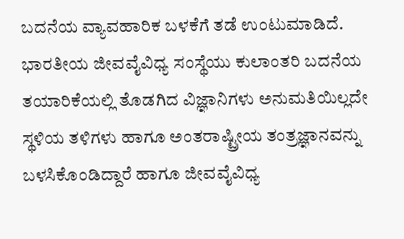ಬದನೆಯ ವ್ಯಾವಹಾರಿಕ ಬಳಕೆಗೆ ತಡೆ ಉಂಟುಮಾಡಿದೆ. ಭಾರತೀಯ ಜೀವವೈವಿಧ್ಯ ಸಂಸ್ಥೆಯು ಕುಲಾಂತರಿ ಬದನೆಯ ತಯಾರಿಕೆಯಲ್ಲಿ ತೊಡಗಿದ ವಿಜ್ಞಾನಿಗಳು ಅನುಮತಿಯಿಲ್ಲದೇ ಸ್ಥಳಿಯ ತಳಿಗಳು ಹಾಗೂ ಅಂತರಾಷ್ಟ್ರೀಯ ತಂತ್ರಜ್ಞಾನವನ್ನು ಬಳಸಿಕೊಂಡಿದ್ದಾರೆ ಹಾಗೂ ಜೀವವೈವಿಧ್ಯ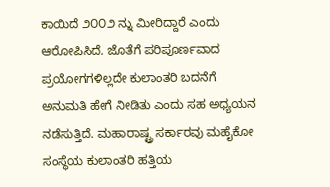ಕಾಯಿದೆ ೨೦೦೨ ನ್ನು ಮೀರಿದ್ದಾರೆ ಎಂದು ಆರೋಪಿಸಿದೆ. ಜೊತೆಗೆ ಪರಿಪೂರ್ಣವಾದ ಪ್ರಯೋಗಗಳಿಲ್ಲದೇ ಕುಲಾಂತರಿ ಬದನೆಗೆ ಅನುಮತಿ ಹೇಗೆ ನೀಡಿತು ಎಂದು ಸಹ ಅಧ್ಯಯನ ನಡೆಸುತ್ತಿದೆ. ಮಹಾರಾಷ್ಟ್ರ ಸರ್ಕಾರವು ಮಹೈಕೋ ಸಂಸ್ಥೆಯ ಕುಲಾಂತರಿ ಹತ್ತಿಯ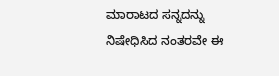ಮಾರಾಟದ ಸನ್ನದನ್ನು ನಿಷೇಧಿಸಿದ ನಂತರವೇ ಈ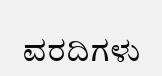ವರದಿಗಳು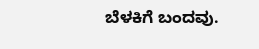ಬೆಳಕಿಗೆ ಬಂದವು.